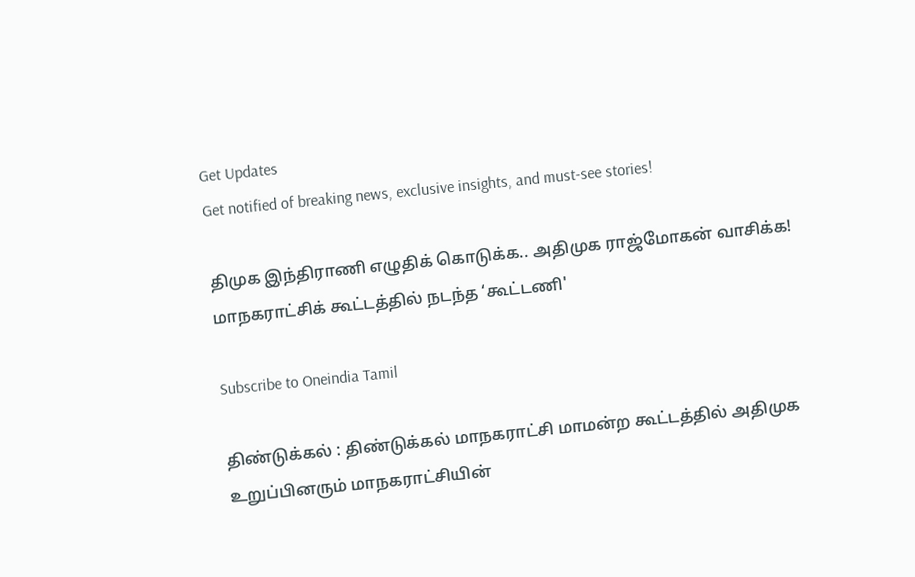Get Updates
Get notified of breaking news, exclusive insights, and must-see stories!

திமுக இந்திராணி எழுதிக் கொடுக்க.. அதிமுக ராஜ்மோகன் வாசிக்க! மாநகராட்சிக் கூட்டத்தில் நடந்த ‘கூட்டணி'

Subscribe to Oneindia Tamil

திண்டுக்கல் : திண்டுக்கல் மாநகராட்சி மாமன்ற கூட்டத்தில் அதிமுக உறுப்பினரும் மாநகராட்சியின்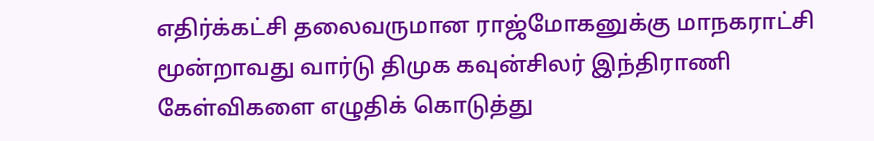எதிர்க்கட்சி தலைவருமான ராஜ்மோகனுக்கு மாநகராட்சி மூன்றாவது வார்டு திமுக கவுன்சிலர் இந்திராணி கேள்விகளை எழுதிக் கொடுத்து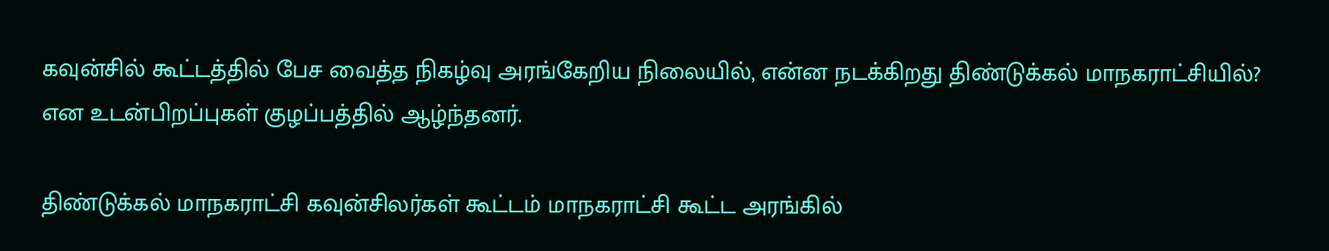கவுன்சில் கூட்டத்தில் பேச வைத்த நிகழ்வு அரங்கேறிய நிலையில், என்ன நடக்கிறது திண்டுக்கல் மாநகராட்சியில்? என உடன்பிறப்புகள் குழப்பத்தில் ஆழ்ந்தனர்.

திண்டுக்கல் மாநகராட்சி கவுன்சிலர்கள் கூட்டம் மாநகராட்சி கூட்ட அரங்கில்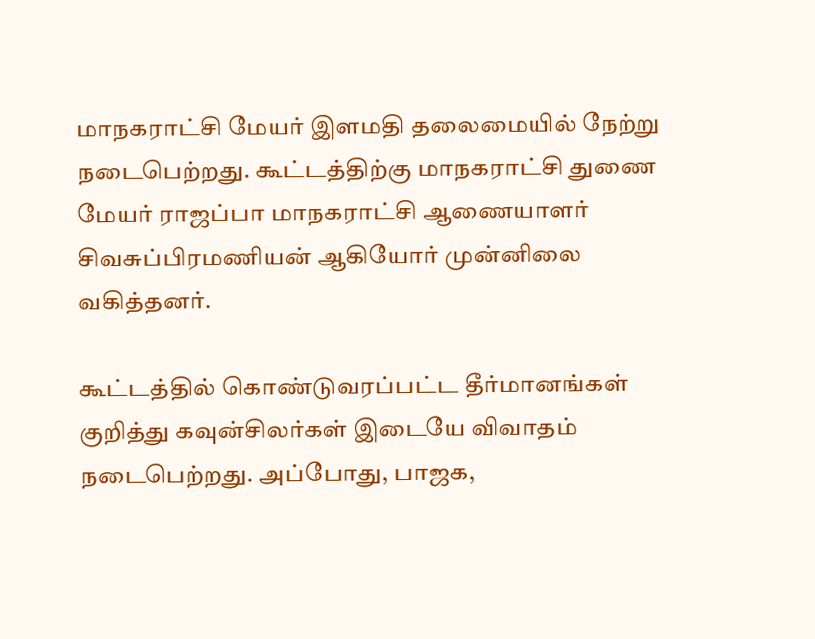மாநகராட்சி மேயர் இளமதி தலைமையில் நேற்று நடைபெற்றது. கூட்டத்திற்கு மாநகராட்சி துணை மேயர் ராஜப்பா மாநகராட்சி ஆணையாளர் சிவசுப்பிரமணியன் ஆகியோர் முன்னிலை வகித்தனர்.

கூட்டத்தில் கொண்டுவரப்பட்ட தீர்மானங்கள் குறித்து கவுன்சிலர்கள் இடையே விவாதம் நடைபெற்றது. அப்போது, பாஜக,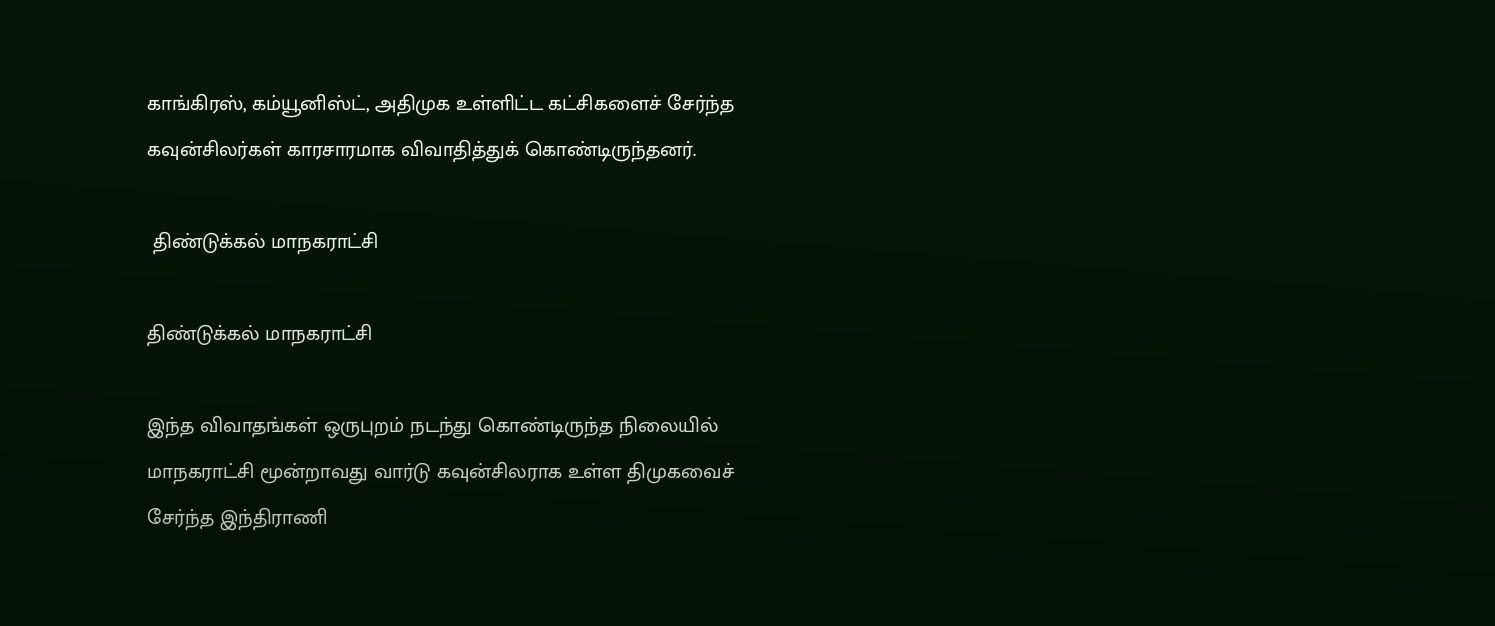காங்கிரஸ், கம்யூனிஸ்ட், அதிமுக உள்ளிட்ட கட்சிகளைச் சேர்ந்த கவுன்சிலர்கள் காரசாரமாக விவாதித்துக் கொண்டிருந்தனர்.

 திண்டுக்கல் மாநகராட்சி

திண்டுக்கல் மாநகராட்சி

இந்த விவாதங்கள் ஒருபுறம் நடந்து கொண்டிருந்த நிலையில் மாநகராட்சி மூன்றாவது வார்டு கவுன்சிலராக உள்ள திமுகவைச் சேர்ந்த இந்திராணி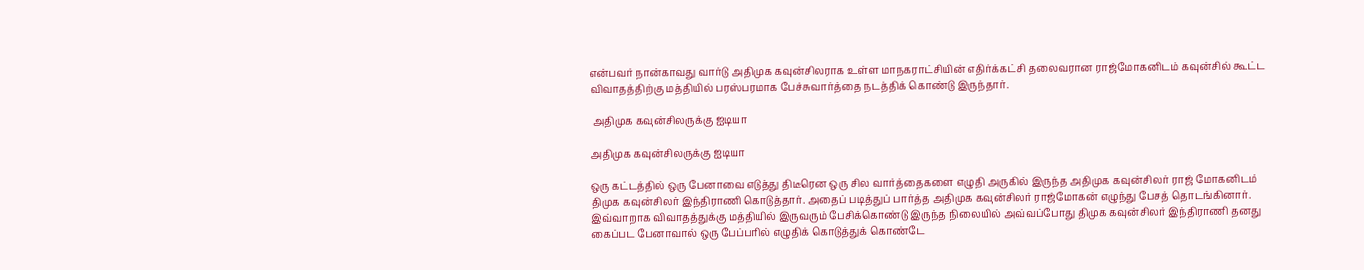என்பவர் நான்காவது வார்டு அதிமுக கவுன்சிலராக உள்ள மாநகராட்சியின் எதிர்க்கட்சி தலைவரான ராஜ்மோகனிடம் கவுன்சில் கூட்ட விவாதத்திற்கு மத்தியில் பரஸ்பரமாக பேச்சுவார்த்தை நடத்திக் கொண்டு இருந்தார்.

 அதிமுக கவுன்சிலருக்கு ஐடியா

அதிமுக கவுன்சிலருக்கு ஐடியா

ஒரு கட்டத்தில் ஒரு பேனாவை எடுத்து திடீரென ஒரு சில வார்த்தைகளை எழுதி அருகில் இருந்த அதிமுக கவுன்சிலர் ராஜ் மோகனிடம் திமுக கவுன்சிலர் இந்திராணி கொடுத்தார். அதைப் படித்துப் பார்த்த அதிமுக கவுன்சிலர் ராஜ்மோகன் எழுந்து பேசத் தொடங்கினார். இவ்வாறாக விவாதத்துக்கு மத்தியில் இருவரும் பேசிக்கொண்டு இருந்த நிலையில் அவ்வப்போது திமுக கவுன்சிலர் இந்திராணி தனது கைப்பட பேனாவால் ஒரு பேப்பரில் எழுதிக் கொடுத்துக் கொண்டே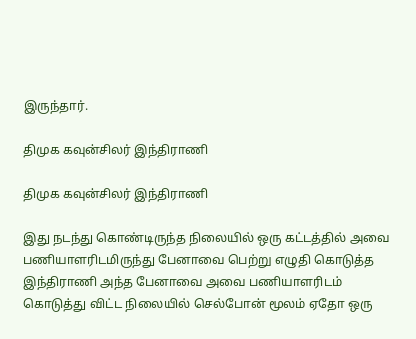இருந்தார்.

திமுக கவுன்சிலர் இந்திராணி

திமுக கவுன்சிலர் இந்திராணி

இது நடந்து கொண்டிருந்த நிலையில் ஒரு கட்டத்தில் அவை பணியாளரிடமிருந்து பேனாவை பெற்று எழுதி கொடுத்த இந்திராணி அந்த பேனாவை அவை பணியாளரிடம் கொடுத்து விட்ட நிலையில் செல்போன் மூலம் ஏதோ ஒரு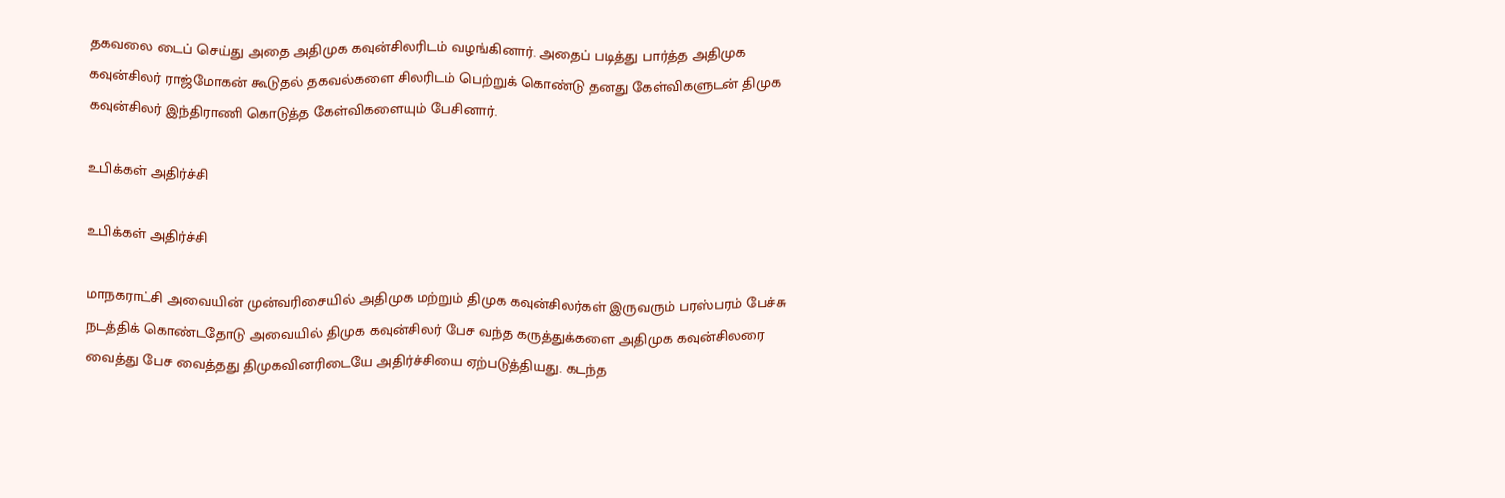தகவலை டைப் செய்து அதை அதிமுக கவுன்சிலரிடம் வழங்கினார். அதைப் படித்து பார்த்த அதிமுக கவுன்சிலர் ராஜ்மோகன் கூடுதல் தகவல்களை சிலரிடம் பெற்றுக் கொண்டு தனது கேள்விகளுடன் திமுக கவுன்சிலர் இந்திராணி கொடுத்த கேள்விகளையும் பேசினார்.

உபிக்கள் அதிர்ச்சி

உபிக்கள் அதிர்ச்சி

மாநகராட்சி அவையின் முன்வரிசையில் அதிமுக மற்றும் திமுக கவுன்சிலர்கள் இருவரும் பரஸ்பரம் பேச்சு நடத்திக் கொண்டதோடு அவையில் திமுக கவுன்சிலர் பேச வந்த கருத்துக்களை அதிமுக கவுன்சிலரை வைத்து பேச வைத்தது திமுகவினரிடையே அதிர்ச்சியை ஏற்படுத்தியது. கடந்த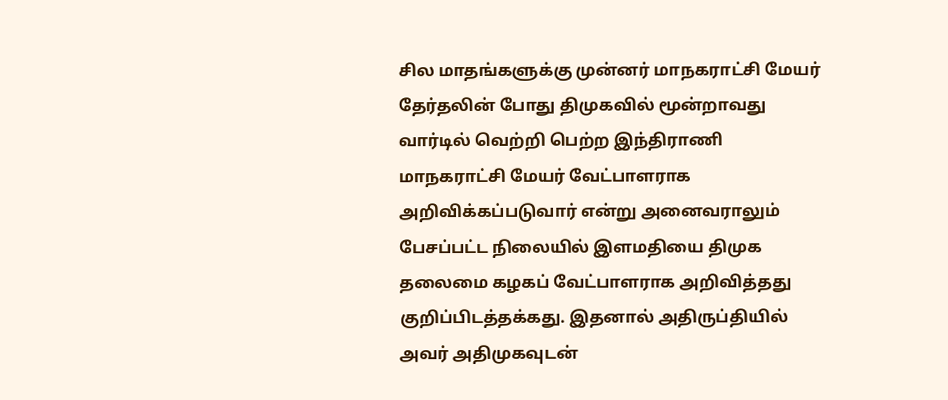சில மாதங்களுக்கு முன்னர் மாநகராட்சி மேயர் தேர்தலின் போது திமுகவில் மூன்றாவது வார்டில் வெற்றி பெற்ற இந்திராணி மாநகராட்சி மேயர் வேட்பாளராக அறிவிக்கப்படுவார் என்று அனைவராலும் பேசப்பட்ட நிலையில் இளமதியை திமுக தலைமை கழகப் வேட்பாளராக அறிவித்தது குறிப்பிடத்தக்கது. இதனால் அதிருப்தியில் அவர் அதிமுகவுடன்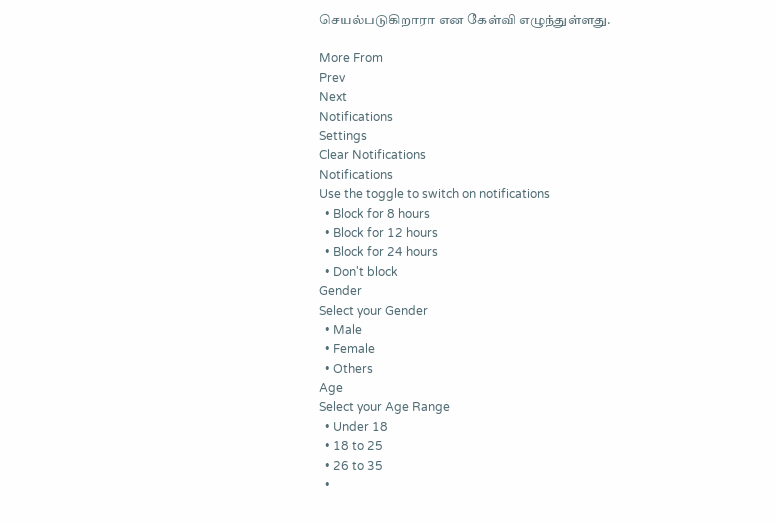செயல்படுகிறாரா என கேள்வி எழுந்துள்ளது.

More From
Prev
Next
Notifications
Settings
Clear Notifications
Notifications
Use the toggle to switch on notifications
  • Block for 8 hours
  • Block for 12 hours
  • Block for 24 hours
  • Don't block
Gender
Select your Gender
  • Male
  • Female
  • Others
Age
Select your Age Range
  • Under 18
  • 18 to 25
  • 26 to 35
  •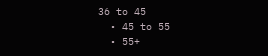36 to 45
  • 45 to 55
  • 55+